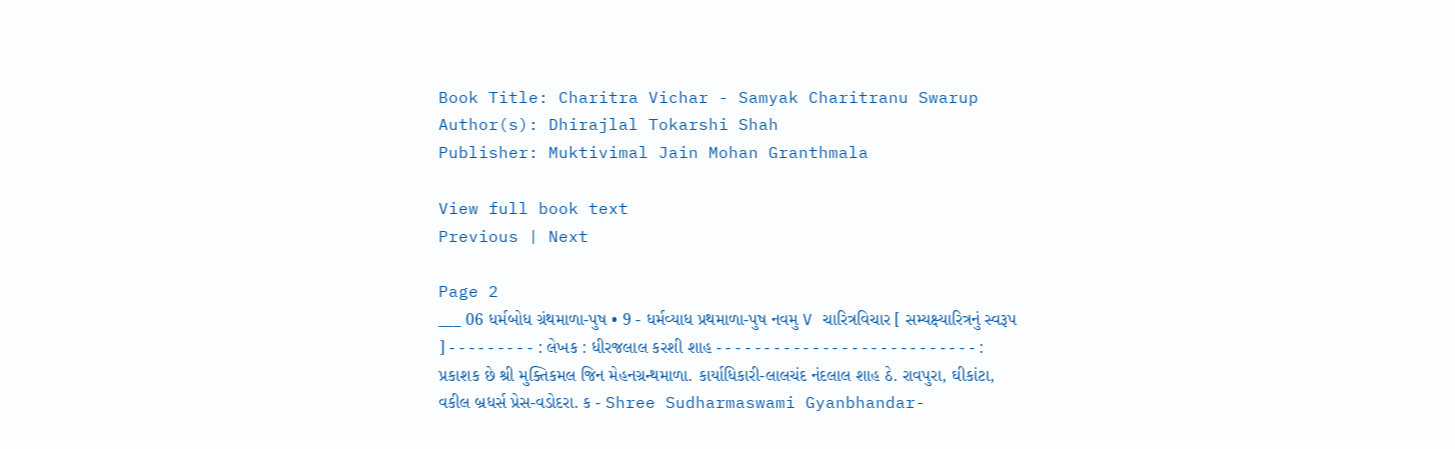Book Title: Charitra Vichar - Samyak Charitranu Swarup
Author(s): Dhirajlal Tokarshi Shah
Publisher: Muktivimal Jain Mohan Granthmala

View full book text
Previous | Next

Page 2
___ 06 ધર્મબોધ ગ્રંથમાળા-પુષ • 9 - ધર્મવ્યાધ પ્રથમાળા-પુષ નવમુ V ચારિત્રવિચાર [ સમ્યક્ષ્યારિત્રનું સ્વરૂપ ] - - - - - - - - - : લેખક : ધીરજલાલ કરશી શાહ - - - - - - - - - - - - - - - - - - - - - - - - - - - : પ્રકાશક છે શ્રી મુક્તિકમલ જિન મેહનગ્રન્થમાળા. કાર્યાધિકારી-લાલચંદ નંદલાલ શાહ ઠે. રાવપુરા, ઘીકાંટા, વકીલ બ્રધર્સ પ્રેસ-વડોદરા. ક - Shree Sudharmaswami Gyanbhandar-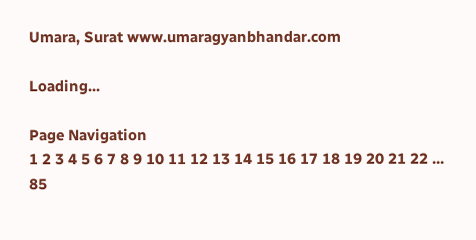Umara, Surat www.umaragyanbhandar.com

Loading...

Page Navigation
1 2 3 4 5 6 7 8 9 10 11 12 13 14 15 16 17 18 19 20 21 22 ... 85